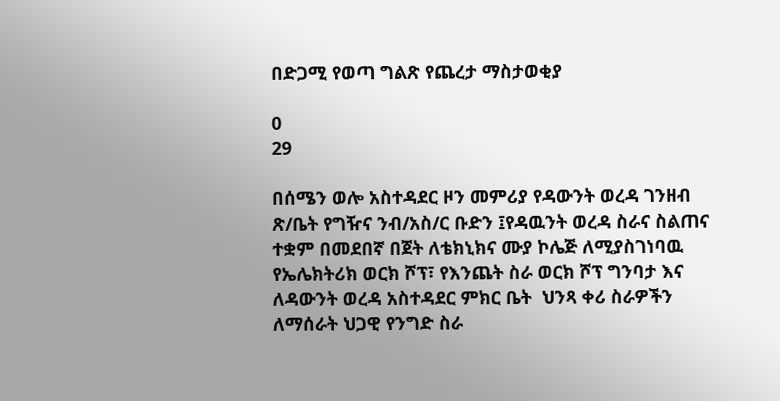በድጋሚ የወጣ ግልጽ የጨረታ ማስታወቂያ

0
29

በሰሜን ወሎ አስተዳደር ዞን መምሪያ የዳውንት ወረዳ ገንዘብ ጽ/ቤት የግዥና ንብ/አስ/ር ቡድን ፤የዳዉንት ወረዳ ስራና ስልጠና ተቋም በመደበኛ በጀት ለቴክኒክና ሙያ ኮሌጅ ለሚያስገነባዉ የኤሌክትሪክ ወርክ ሾፕ፣ የእንጨት ስራ ወርክ ሾፕ ግንባታ እና ለዳውንት ወረዳ አስተዳደር ምክር ቤት  ህንጻ ቀሪ ስራዎችን ለማሰራት ህጋዊ የንግድ ስራ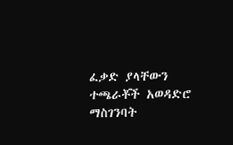ፈቃድ ያላቸውን ተጫራቾች አወዳድሮ ማስገንባት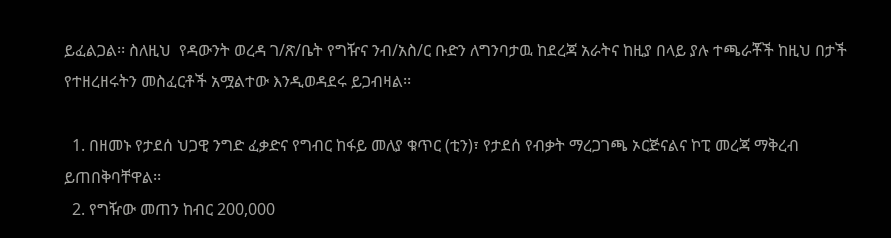ይፈልጋል፡፡ ስለዚህ  የዳውንት ወረዳ ገ/ጽ/ቤት የግዥና ንብ/አስ/ር ቡድን ለግንባታዉ ከደረጃ አራትና ከዚያ በላይ ያሉ ተጫራቾች ከዚህ በታች የተዘረዘሩትን መስፈርቶች አሟልተው እንዲወዳደሩ ይጋብዛል፡፡

  1. በዘመኑ የታደሰ ህጋዊ ንግድ ፈቃድና የግብር ከፋይ መለያ ቁጥር (ቲን)፣ የታደሰ የብቃት ማረጋገጫ ኦርጅናልና ኮፒ መረጃ ማቅረብ ይጠበቅባቸዋል፡፡
  2. የግዥው መጠን ከብር 200,000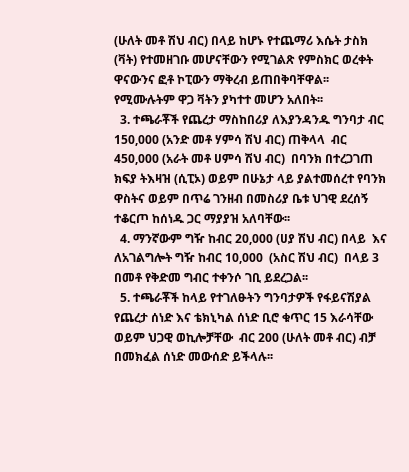(ሁለት መቶ ሽህ ብር) በላይ ከሆኑ የተጨማሪ እሴት ታስክ (ቫት) የተመዘገቡ መሆናቸውን የሚገልጽ የምስክር ወረቀት ዋናውንና ፎቶ ኮፒውን ማቅረብ ይጠበቅባቸዋል፡፡ የሚሙሉትም ዋጋ ቫትን ያካተተ መሆን አለበት፡፡
  3. ተጫራቾች የጨረታ ማስከበሪያ ለእያንዳንዱ ግንባታ ብር 150,000 (አንድ መቶ ሃምሳ ሽህ ብር) ጠቅላላ  ብር 450,000 (አራት መቶ ሀምሳ ሽህ ብር)  በባንክ በተረጋገጠ ክፍያ ትእዛዝ (ሲፒኦ) ወይም በሁኔታ ላይ ያልተመሰረተ የባንክ ዋስትና ወይም በጥሬ ገንዘብ በመስሪያ ቤቱ ህገዊ ደረሰኝ ተቆርጦ ከሰነዱ ጋር ማያያዝ አለባቸው፡፡
  4. ማንኛውም ግዥ ከብር 20,000 (ሀያ ሽህ ብር) በላይ  እና ለአገልግሎት ግዥ ከብር 10,000  (አስር ሽህ ብር)  በላይ 3 በመቶ የቅድመ ግብር ተቀንሶ ገቢ ይደረጋል፡፡
  5. ተጫራቾች ከላይ የተገለፁትን ግንባታዎች የፋይናሽያል የጨረታ ሰነድ እና ቴክኒካል ሰነድ ቢሮ ቁጥር 15 እራሳቸው ወይም ህጋዊ ወኪሎቻቸው  ብር 200 (ሁለት መቶ ብር) ብቻ በመክፈል ሰነድ መውሰድ ይችላሉ፡፡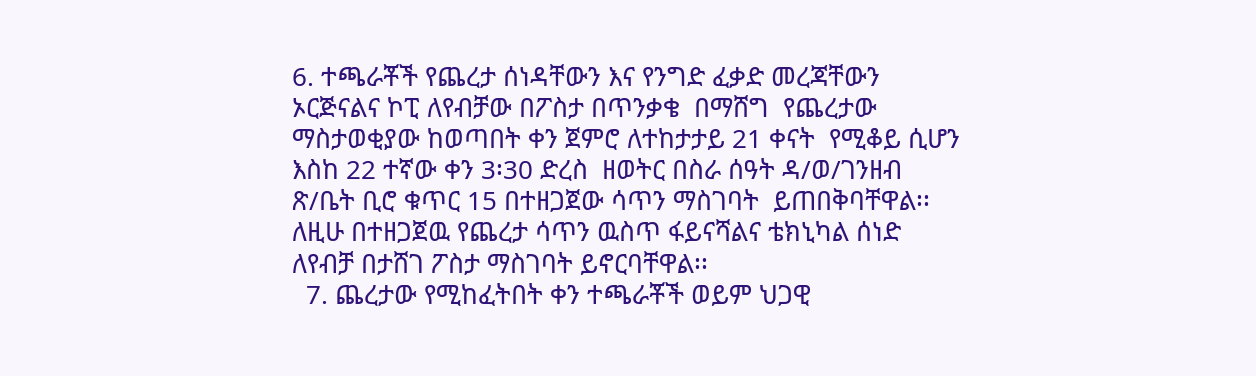6. ተጫራቾች የጨረታ ሰነዳቸውን እና የንግድ ፈቃድ መረጃቸውን ኦርጅናልና ኮፒ ለየብቻው በፖስታ በጥንቃቄ  በማሸግ  የጨረታው ማስታወቂያው ከወጣበት ቀን ጀምሮ ለተከታታይ 21 ቀናት  የሚቆይ ሲሆን  እስከ 22 ተኛው ቀን 3፡30 ድረስ  ዘወትር በስራ ሰዓት ዳ/ወ/ገንዘብ ጽ/ቤት ቢሮ ቁጥር 15 በተዘጋጀው ሳጥን ማስገባት  ይጠበቅባቸዋል፡፡ ለዚሁ በተዘጋጀዉ የጨረታ ሳጥን ዉስጥ ፋይናሻልና ቴክኒካል ሰነድ ለየብቻ በታሸገ ፖስታ ማስገባት ይኖርባቸዋል፡፡
  7. ጨረታው የሚከፈትበት ቀን ተጫራቾች ወይም ህጋዊ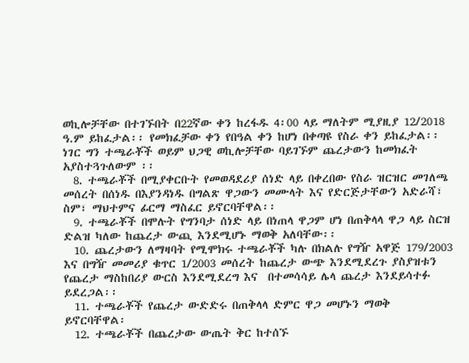ወኪሎቻቸው በተገኙበት በ22ኛው ቀን ከረፋዱ 4፡00 ላይ ማለትም ሚያዚያ 12/2018 ዓ.ም ይከፈታል፡፡ የመክፈቻው ቀን የበዓል ቀን ከሆነ በቀጣዩ የስራ ቀን ይከፈታል፡፡                                   ነገር ግን ተጫራቾች ወይም ህጋዊ ወኪሎቻቸው ባይገኙም ጨረታውን ከመክፈት አያስተጓጉለውም ፡፡
  8. ተጫራቾች በሚያቀርቡት የመወዳደሪያ ሰነድ ላይ በቀረበው የስራ ዝርዝር መገለጫ መሰረት በሰነዱ በእያንዳነዱ በግልጽ ዋጋውን መሙላት እና የድርጅታቸውን አድራሻ፣ ስም፣ ማህተምና ፊርማ ማስፈር ይኖርባቸዋል፡፡
  9. ተጫራቾች በሞሉት የግንባታ ሰነድ ላይ በነጠላ ዋጋም ሆነ በጠቅላላ ዋጋ ላይ ስርዝ ድልዝ ካለው ከጨረታ ውጪ እንደሚሆኑ ማወቅ አለባቸው፡፡
  10. ጨረታውን ለማዛባት የሚሞክሩ ተጫራቾች ካሉ በክልሉ የግዥ አዋጅ 179/2003 እና በግዥ መመሪያ ቁጥር 1/2003 መሰረት ከጨረታ ውጭ እንደሚደረጉ ያስያዝቱን የጨረታ ማስከበሪያ ውርስ እንደሚደረግ እና  በተመሳሳይ ሌላ ጨረታ እንደይሳተፉ ይደረጋል፡፡
  11. ተጫራቾች የጨረታ ውድድሩ በጠቅላላ ድምር ዋጋ መሆኑን ማወቅ ይኖርባቸዋል፡
  12. ተጫራቾች በጨረታው ውጤት ቅር ከተሰኙ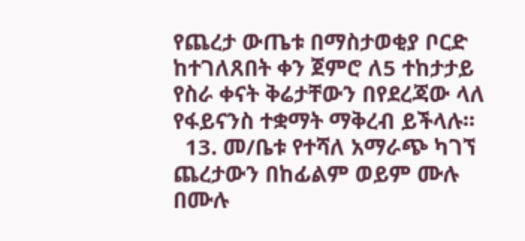የጨረታ ውጤቱ በማስታወቂያ ቦርድ ከተገለጸበት ቀን ጀምሮ ለ5 ተከታታይ የስራ ቀናት ቅሬታቸውን በየደረጃው ላለ የፋይናንስ ተቋማት ማቅረብ ይችላሉ፡፡
  13. መ/ቤቱ የተሻለ አማራጭ ካገኘ ጨረታውን በከፊልም ወይም ሙሉ በሙሉ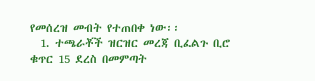የመሰረዝ መብት የተጠበቀ ነው፡፡
  1. ተጫራቾች ዝርዝር መረጃ ቢፈልጉ ቢሮ ቁጥር 15 ደረስ በመምጣት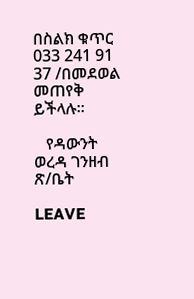በስልክ ቁጥር 033 241 91 37 /በመደወል  መጠየቅ ይችላሉ፡፡

   የዳውንት ወረዳ ገንዘብ ጽ/ቤት

LEAVE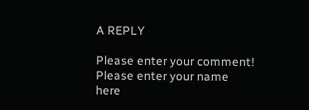A REPLY

Please enter your comment!
Please enter your name here